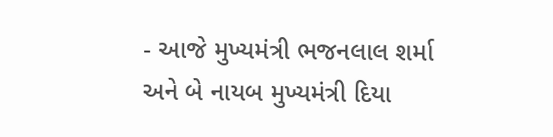- આજે મુખ્યમંત્રી ભજનલાલ શર્મા અને બે નાયબ મુખ્યમંત્રી દિયા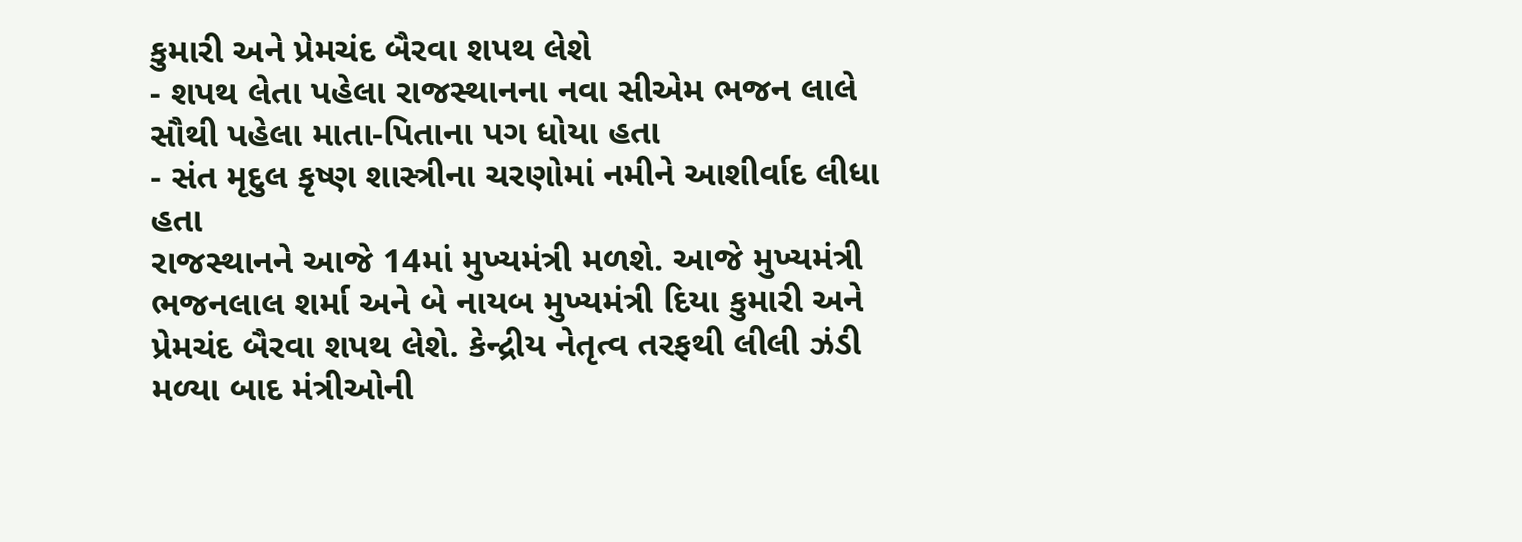કુમારી અને પ્રેમચંદ બૈરવા શપથ લેશે
- શપથ લેતા પહેલા રાજસ્થાનના નવા સીએમ ભજન લાલે સૌથી પહેલા માતા-પિતાના પગ ધોયા હતા
- સંત મૃદુલ કૃષ્ણ શાસ્ત્રીના ચરણોમાં નમીને આશીર્વાદ લીધા હતા
રાજસ્થાનને આજે 14માં મુખ્યમંત્રી મળશે. આજે મુખ્યમંત્રી ભજનલાલ શર્મા અને બે નાયબ મુખ્યમંત્રી દિયા કુમારી અને પ્રેમચંદ બૈરવા શપથ લેશે. કેન્દ્રીય નેતૃત્વ તરફથી લીલી ઝંડી મળ્યા બાદ મંત્રીઓની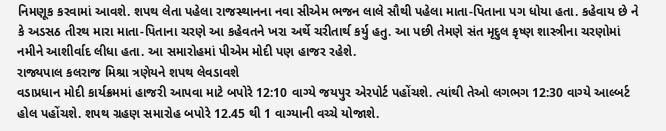નિમણૂક કરવામાં આવશે. શપથ લેતા પહેલા રાજસ્થાનના નવા સીએમ ભજન લાલે સૌથી પહેલા માતા-પિતાના પગ ધોયા હતા. કહેવાય છે ને કે અડસઠ તીરથ મારા માતા-પિતાના ચરણે આ કહેવતને ખરા અર્થે ચરીતાર્થ કર્યુ હતુ. આ પછી તેમણે સંત મૃદુલ કૃષ્ણ શાસ્ત્રીના ચરણોમાં નમીને આશીર્વાદ લીધા હતા. આ સમારોહમાં પીએમ મોદી પણ હાજર રહેશે.
રાજ્યપાલ કલરાજ મિશ્રા ત્રણેયને શપથ લેવડાવશે
વડાપ્રધાન મોદી કાર્યક્રમમાં હાજરી આપવા માટે બપોરે 12:10 વાગ્યે જયપુર એરપોર્ટ પહોંચશે. ત્યાંથી તેઓ લગભગ 12:30 વાગ્યે આલ્બર્ટ હોલ પહોંચશે. શપથ ગ્રહણ સમારોહ બપોરે 12.45 થી 1 વાગ્યાની વચ્ચે યોજાશે.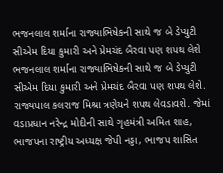ભજનલાલ શર્માના રાજ્યાભિષેકની સાથે જ બે ડેપ્યુટી સીએમ દિયા કુમારી અને પ્રેમચંદ બૈરવા પણ શપથ લેશે
ભજનલાલ શર્માના રાજ્યાભિષેકની સાથે જ બે ડેપ્યુટી સીએમ દિયા કુમારી અને પ્રેમચંદ બૈરવા પણ શપથ લેશે. રાજ્યપાલ કલરાજ મિશ્રા ત્રણેયને શપથ લેવડાવશે. જેમાં વડાપ્રધાન નરેન્દ્ર મોદીની સાથે ગૃહમંત્રી અમિત શાહ, ભાજપના રાષ્ટ્રીય અધ્યક્ષ જેપી નડ્ડા, ભાજપ શાસિત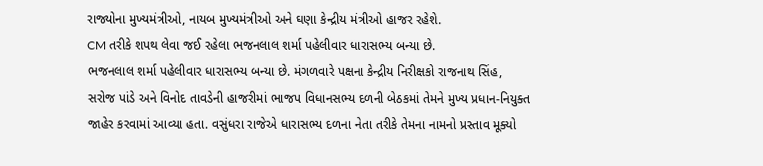રાજ્યોના મુખ્યમંત્રીઓ, નાયબ મુખ્યમંત્રીઓ અને ઘણા કેન્દ્રીય મંત્રીઓ હાજર રહેશે.
CM તરીકે શપથ લેવા જઈ રહેલા ભજનલાલ શર્મા પહેલીવાર ધારાસભ્ય બન્યા છે.
ભજનલાલ શર્મા પહેલીવાર ધારાસભ્ય બન્યા છે. મંગળવારે પક્ષના કેન્દ્રીય નિરીક્ષકો રાજનાથ સિંહ, સરોજ પાંડે અને વિનોદ તાવડેની હાજરીમાં ભાજપ વિધાનસભ્ય દળની બેઠકમાં તેમને મુખ્ય પ્રધાન-નિયુક્ત જાહેર કરવામાં આવ્યા હતા. વસુંધરા રાજેએ ધારાસભ્ય દળના નેતા તરીકે તેમના નામનો પ્રસ્તાવ મૂક્યો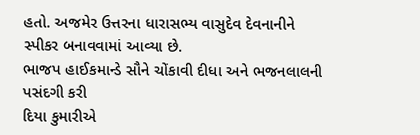હતો. અજમેર ઉત્તરના ધારાસભ્ય વાસુદેવ દેવનાનીને સ્પીકર બનાવવામાં આવ્યા છે.
ભાજપ હાઈકમાન્ડે સૌને ચોંકાવી દીધા અને ભજનલાલની પસંદગી કરી
દિયા કુમારીએ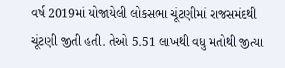વર્ષ 2019માં યોજાયેલી લોકસભા ચૂંટણીમાં રાજસમંદથી ચૂંટણી જીતી હતી. તેઓ 5.51 લાખથી વધુ મતોથી જીત્યા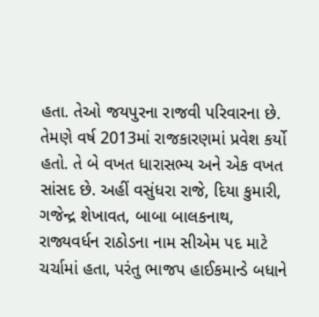હતા. તેઓ જયપુરના રાજવી પરિવારના છે. તેમણે વર્ષ 2013માં રાજકારણમાં પ્રવેશ કર્યો હતો. તે બે વખત ધારાસભ્ય અને એક વખત સાંસદ છે. અહીં વસુંધરા રાજે, દિયા કુમારી, ગજેન્દ્ર શેખાવત, બાબા બાલકનાથ, રાજ્યવર્ધન રાઠોડના નામ સીએમ પદ માટે ચર્ચામાં હતા, પરંતુ ભાજપ હાઈકમાન્ડે બધાને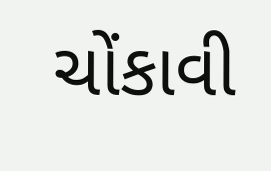ચોંકાવી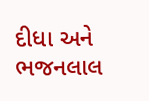દીધા અને ભજનલાલ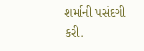શર્માની પસંદગી કરી.